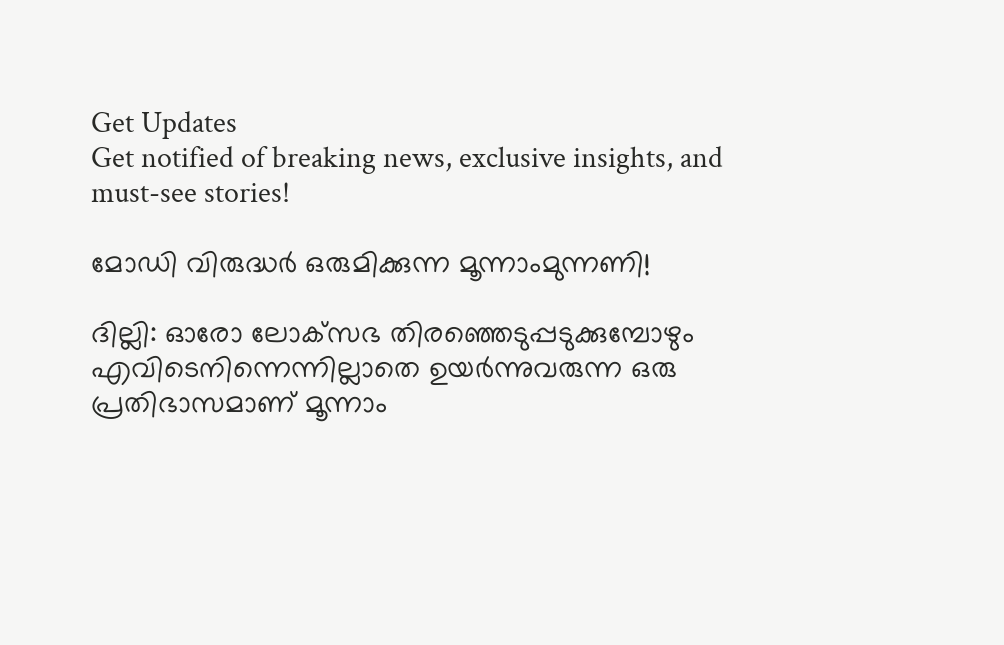Get Updates
Get notified of breaking news, exclusive insights, and must-see stories!

മോഡി വിരുദ്ധര്‍ ഒരുമിക്കുന്ന മൂന്നാംമുന്നണി!

ദില്ലി: ഓരോ ലോക്‌സഭ തിരഞ്ഞെടുപ്പടുക്കുമ്പോഴും എവിടെനിന്നെന്നില്ലാതെ ഉയര്‍ന്നുവരുന്ന ഒരു പ്രതിഭാസമാണ് മൂന്നാം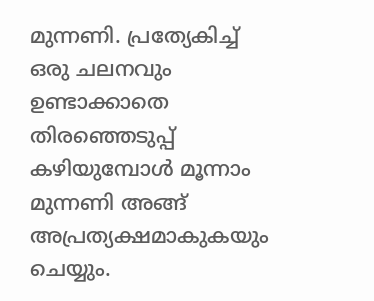മുന്നണി. പ്രത്യേകിച്ച് ഒരു ചലനവും ഉണ്ടാക്കാതെ തിരഞ്ഞെടുപ്പ് കഴിയുമ്പോള്‍ മൂന്നാം മുന്നണി അങ്ങ് അപ്രത്യക്ഷമാകുകയും ചെയ്യും.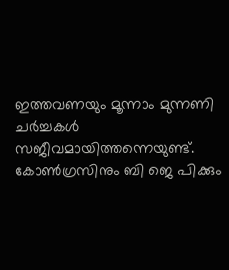ഇത്തവണയും മൂന്നാം മുന്നണി ചര്‍ച്ചകള്‍ സജീവമായിത്തന്നെയുണ്ട്. കോണ്‍ഗ്രസിനും ബി ജെ പിക്കും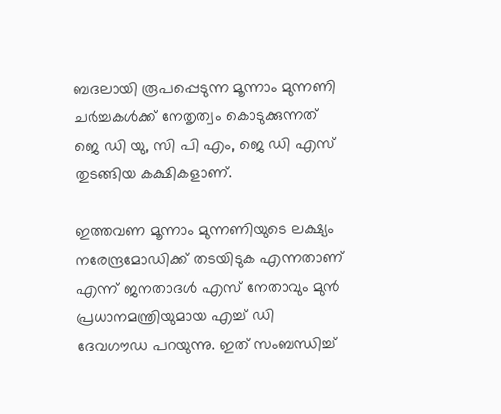ബദലായി രൂപപ്പെടുന്ന മൂന്നാം മുന്നണി ചര്‍ച്ചകള്‍ക്ക് നേതൃത്വം കൊടുക്കുന്നത് ജെ ഡി യു, സി പി എം, ജെ ഡി എസ് തുടങ്ങിയ കക്ഷികളാണ്.

ഇത്തവണ മൂന്നാം മുന്നണിയുടെ ലക്ഷ്യം നരേന്ദ്രമോഡിക്ക് തടയിടുക എന്നതാണ് എന്ന് ജനതാദള്‍ എസ് നേതാവും മുന്‍ പ്രധാനമന്ത്രിയുമായ എച്ച് ഡി ദേവഗൗഡ പറയുന്നു. ഇത് സംബന്ധിച്ച്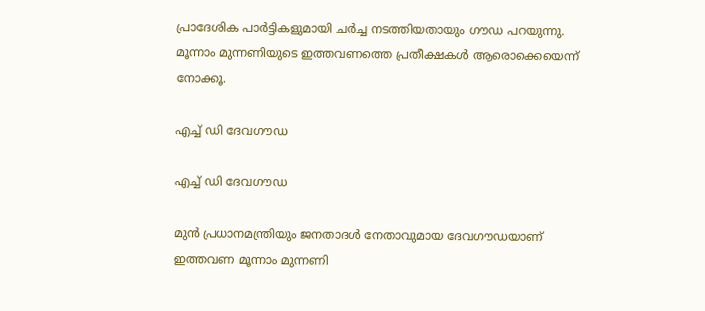പ്രാദേശിക പാര്‍ട്ടികളുമായി ചര്‍ച്ച നടത്തിയതായും ഗൗഡ പറയുന്നു. മൂന്നാം മുന്നണിയുടെ ഇത്തവണത്തെ പ്രതീക്ഷകള്‍ ആരൊക്കെയെന്ന് നോക്കൂ.

എച്ച് ഡി ദേവഗൗഡ

എച്ച് ഡി ദേവഗൗഡ

മുന്‍ പ്രധാനമന്ത്രിയും ജനതാദള്‍ നേതാവുമായ ദേവഗൗഡയാണ് ഇത്തവണ മൂന്നാം മുന്നണി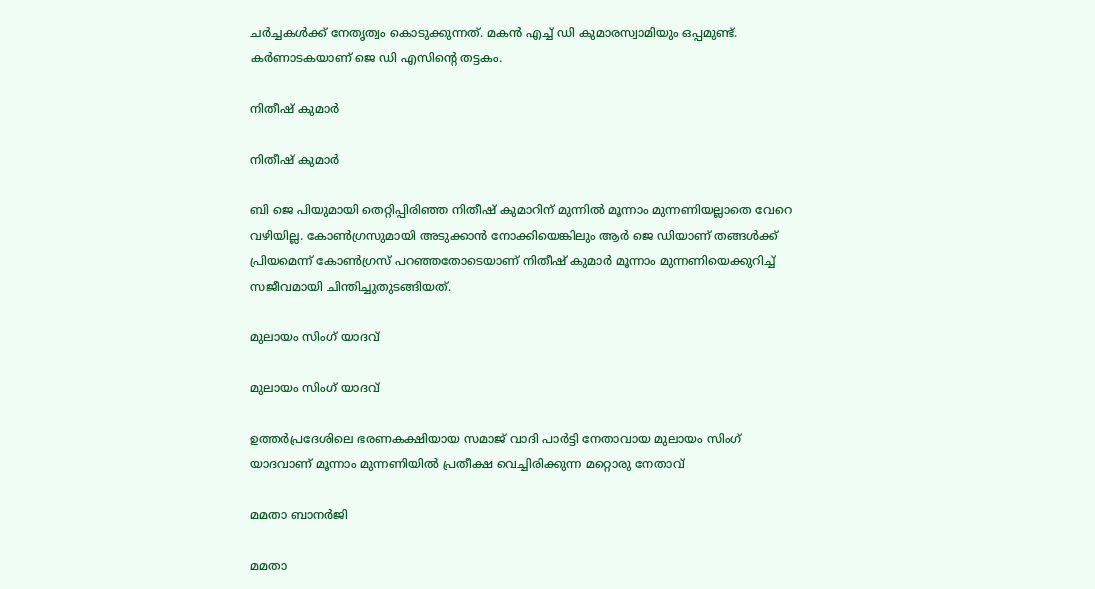ചര്‍ച്ചകള്‍ക്ക് നേതൃത്വം കൊടുക്കുന്നത്. മകന്‍ എച്ച് ഡി കുമാരസ്വാമിയും ഒപ്പമുണ്ട്. കര്‍ണാടകയാണ് ജെ ഡി എസിന്റെ തട്ടകം.

നിതീഷ് കുമാര്‍

നിതീഷ് കുമാര്‍

ബി ജെ പിയുമായി തെറ്റിപ്പിരിഞ്ഞ നിതീഷ് കുമാറിന് മുന്നില്‍ മൂന്നാം മുന്നണിയല്ലാതെ വേറെ വഴിയില്ല. കോണ്‍ഗ്രസുമായി അടുക്കാന്‍ നോക്കിയെങ്കിലും ആര്‍ ജെ ഡിയാണ് തങ്ങള്‍ക്ക് പ്രിയമെന്ന് കോണ്‍ഗ്രസ് പറഞ്ഞതോടെയാണ് നിതീഷ് കുമാര്‍ മൂന്നാം മുന്നണിയെക്കുറിച്ച് സജീവമായി ചിന്തിച്ചുതുടങ്ങിയത്.

മുലായം സിംഗ് യാദവ്

മുലായം സിംഗ് യാദവ്

ഉത്തര്‍പ്രദേശിലെ ഭരണകക്ഷിയായ സമാജ് വാദി പാര്‍ട്ടി നേതാവായ മുലായം സിംഗ് യാദവാണ് മൂന്നാം മുന്നണിയില്‍ പ്രതീക്ഷ വെച്ചിരിക്കുന്ന മറ്റൊരു നേതാവ്

മമതാ ബാനര്‍ജി

മമതാ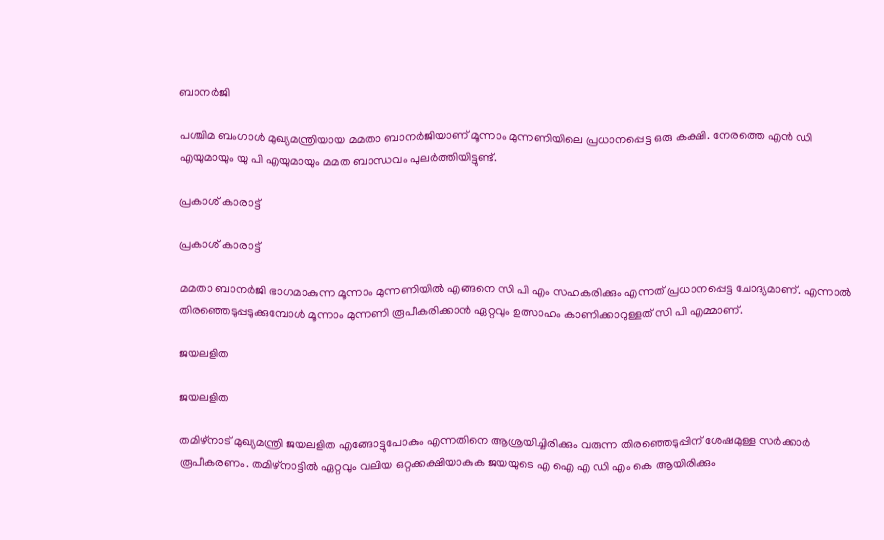ബാനര്‍ജി

പശ്ചിമ ബംഗാള്‍ മുഖ്യമന്ത്രിയായ മമതാ ബാനര്‍ജിയാണ് മൂന്നാം മുന്നണിയിലെ പ്രധാനപ്പെട്ട ഒരു കക്ഷി. നേരത്തെ എന്‍ ഡി എയുമായും യു പി എയുമായും മമത ബാന്ധവം പുലര്‍ത്തിയിട്ടുണ്ട്.

പ്രകാശ് കാരാട്ട്

പ്രകാശ് കാരാട്ട്

മമതാ ബാനര്‍ജി ഭാഗമാകുന്ന മൂന്നാം മുന്നണിയില്‍ എങ്ങനെ സി പി എം സഹകരിക്കും എന്നത് പ്രധാനപ്പെട്ട ചോദ്യമാണ്. എന്നാല്‍ തിരഞ്ഞെടുപ്പടുക്കുമ്പോള്‍ മൂന്നാം മുന്നണി രൂപീകരിക്കാന്‍ ഏറ്റവും ഉത്സാഹം കാണിക്കാറുള്ളത് സി പി എമ്മാണ്.

ജയലളിത

ജയലളിത

തമിഴ്‌നാട് മുഖ്യമന്ത്രി ജയലളിത എങ്ങോട്ടുപോകും എന്നതിനെ ആശ്രയിച്ചിരിക്കും വരുന്ന തിരഞ്ഞെടുപ്പിന് ശേഷമുള്ള സര്‍ക്കാര്‍ രൂപീകരണം. തമിഴ്‌നാട്ടില്‍ ഏറ്റവും വലിയ ഒറ്റക്കക്ഷിയാകുക ജയയുടെ എ ഐ എ ഡി എം കെ ആയിരിക്കും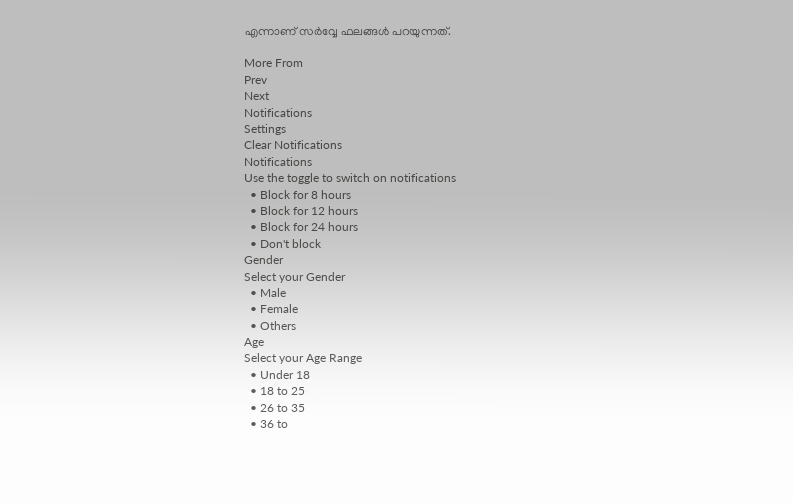എന്നാണ് സര്‍വ്വേ ഫലങ്ങള്‍ പറയുന്നത്.

More From
Prev
Next
Notifications
Settings
Clear Notifications
Notifications
Use the toggle to switch on notifications
  • Block for 8 hours
  • Block for 12 hours
  • Block for 24 hours
  • Don't block
Gender
Select your Gender
  • Male
  • Female
  • Others
Age
Select your Age Range
  • Under 18
  • 18 to 25
  • 26 to 35
  • 36 to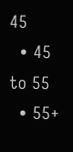45
  • 45 to 55
  • 55+